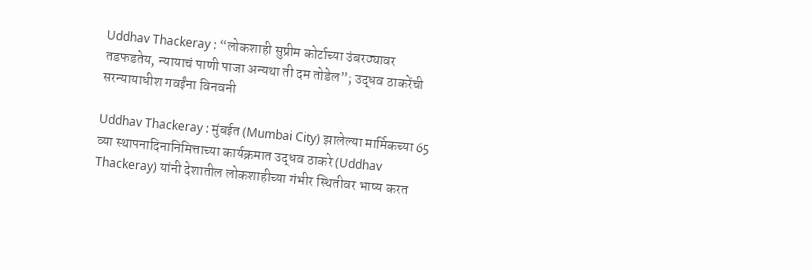Uddhav Thackeray : “लोकशाही सुप्रीम कोर्टाच्या उंबरठ्यावर तडफडतेय, न्यायाचं पाणी पाजा अन्यथा ती दम तोडेल”; उद्धव ठाकरेंची सरन्यायाधीश गवईंना विनवनी

Uddhav Thackeray : मुंबईत (Mumbai City) झालेल्या मार्मिकच्या 65 व्या स्थापनादिनानिमित्ताच्या कार्यक्रमात उद्धव ठाकरे (Uddhav Thackeray) यांनी देशातील लोकशाहीच्या गंभीर स्थितीवर भाष्य करत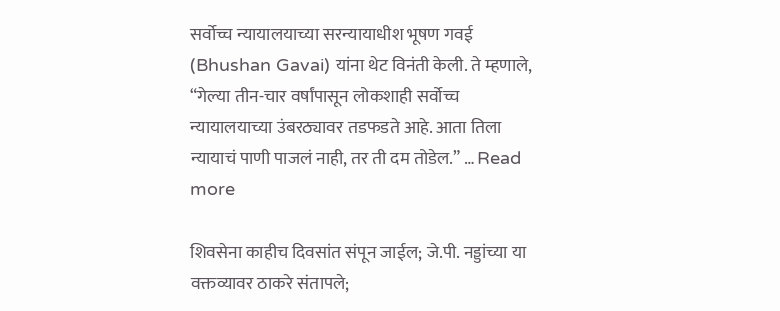सर्वोच्च न्यायालयाच्या सरन्यायाधीश भूषण गवई (Bhushan Gavai) यांना थेट विनंती केली. ते म्हणाले, “गेल्या तीन-चार वर्षांपासून लोकशाही सर्वोच्च न्यायालयाच्या उंबरठ्यावर तडफडते आहे. आता तिला न्यायाचं पाणी पाजलं नाही, तर ती दम तोडेल.” … Read more

शिवसेना काहीच दिवसांत संपून जाईल; जे.पी. नड्डांच्या या वक्तव्यावर ठाकरे संतापले;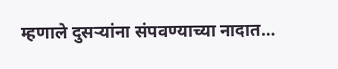म्हणाले दुसऱ्यांना संपवण्याच्या नादात…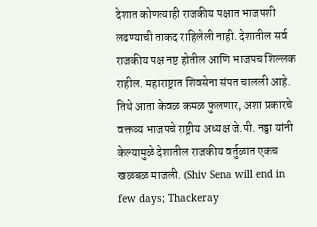देशात कोणत्याही राजकीय पक्षात भाजपशी लढण्याची ताकद राहिलेली नाही. देशातील सर्व राजकीय पक्ष नष्ट होतील आणि भाजपच शिल्लक राहील. महाराष्ट्रात शिवसेना संपत चालली आहे. तिथे आता केवळ कमळ फुलणार, अशा प्रकारचे वक्तव्य भाजपचे राष्ट्रीय अध्यक्ष जे.पी. नड्डा यांनी केल्यामुळे देशातील राजकीय वर्तुळात एकच खळबळ माजली. (Shiv Sena will end in few days; Thackeray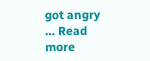got angry … Read more